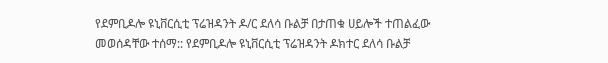የደምቢዶሎ ዩኒቨርሲቲ ፕሬዝዳንት ዶ/ር ደለሳ ቡልቻ በታጠቁ ሀይሎች ተጠልፈው መወሰዳቸው ተሰማ:: የደምቢዶሎ ዩኒቨርሲቲ ፕሬዝዳንት ዶክተር ደለሳ ቡልቻ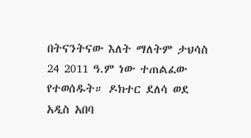በትናንትናው እለት ማለትም ታህሳስ 24 2011 ዓ.ም ነው ተጠልፈው የተወሰዱት። ዶክተር ደለሳ ወደ አዲስ አበባ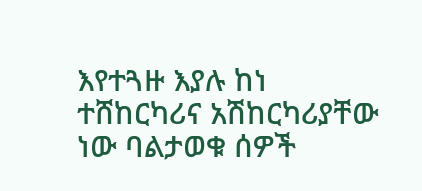እየተጓዙ እያሉ ከነ ተሸከርካሪና አሽከርካሪያቸው ነው ባልታወቁ ሰዎች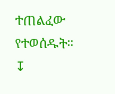ተጠልፈው የተወሰዱት።
↧